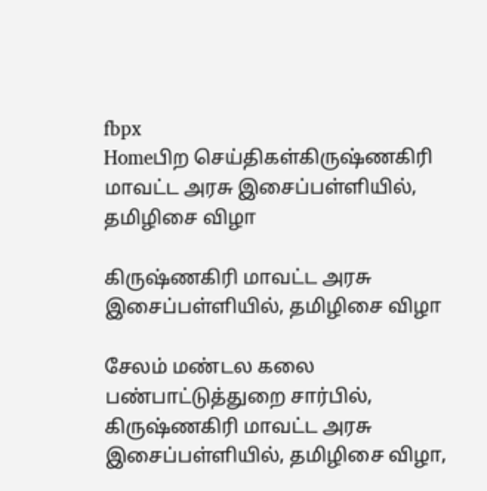fbpx
Homeபிற செய்திகள்கிருஷ்ணகிரி மாவட்ட அரசு இசைப்பள்ளியில், தமிழிசை விழா

கிருஷ்ணகிரி மாவட்ட அரசு இசைப்பள்ளியில், தமிழிசை விழா

சேலம் மண்டல கலை பண்பாட்டுத்துறை சார்பில், கிருஷ்ணகிரி மாவட்ட அரசு இசைப்பள்ளியில், தமிழிசை விழா,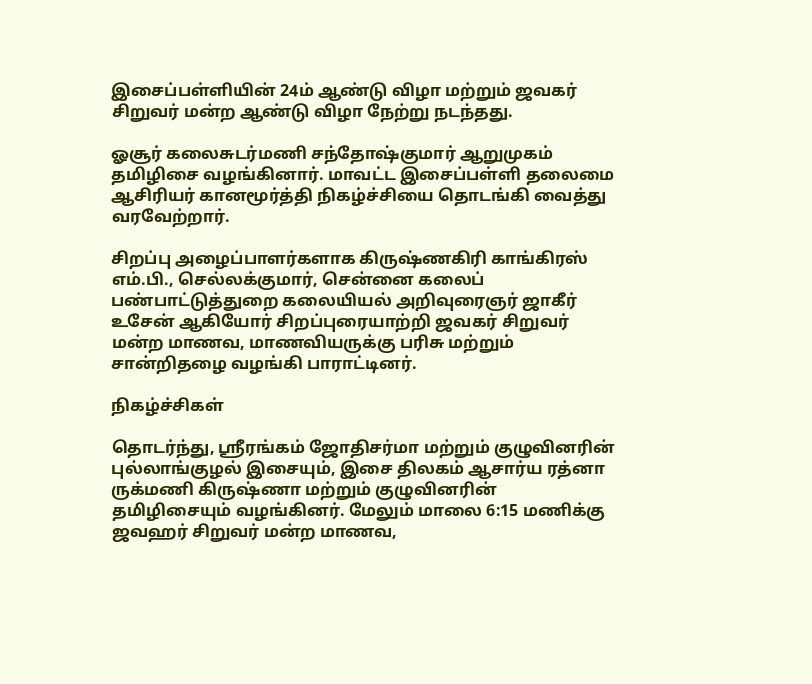இசைப்பள்ளியின் 24ம் ஆண்டு விழா மற்றும் ஜவகர் சிறுவர் மன்ற ஆண்டு விழா நேற்று நடந்தது.

ஓசூர் கலைசுடர்மணி சந்தோஷ்குமார் ஆறுமுகம் தமிழிசை வழங்கினார். மாவட்ட இசைப்பள்ளி தலைமை ஆசிரியர் கானமூர்த்தி நிகழ்ச்சியை தொடங்கி வைத்து வரவேற்றார்.

சிறப்பு அழைப்பாளர்களாக கிருஷ்ணகிரி காங்கிரஸ் எம்.பி., செல்லக்குமார், சென்னை கலைப் பண்பாட்டுத்துறை கலையியல் அறிவுரைஞர் ஜாகீர் உசேன் ஆகியோர் சிறப்புரையாற்றி ஜவகர் சிறுவர் மன்ற மாணவ, மாணவியருக்கு பரிசு மற்றும் சான்றிதழை வழங்கி பாராட்டினர்.

நிகழ்ச்சிகள்

தொடர்ந்து, ஸ்ரீரங்கம் ஜோதிசர்மா மற்றும் குழுவினரின் புல்லாங்குழல் இசையும், இசை திலகம் ஆசார்ய ரத்னா ருக்மணி கிருஷ்ணா மற்றும் குழுவினரின் தமிழிசையும் வழங்கினர். மேலும் மாலை 6:15 மணிக்கு ஜவஹர் சிறுவர் மன்ற மாணவ,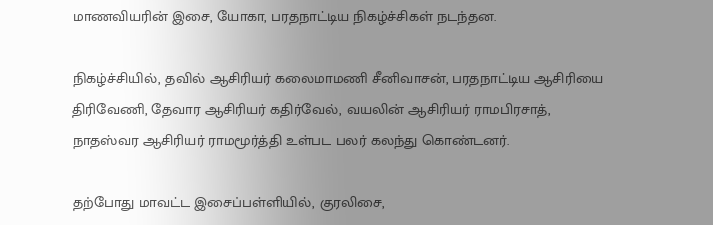மாணவியரின் இசை, யோகா, பரதநாட்டிய நிகழ்ச்சிகள் நடந்தன.

நிகழ்ச்சியில், தவில் ஆசிரியர் கலைமாமணி சீனிவாசன், பரதநாட்டிய ஆசிரியை திரிவேணி, தேவார ஆசிரியர் கதிர்வேல், வயலின் ஆசிரியர் ராமபிரசாத், நாதஸ்வர ஆசிரியர் ராமமூர்த்தி உள்பட பலர் கலந்து கொண்டனர்.

தற்போது மாவட்ட இசைப்பள்ளியில், குரலிசை,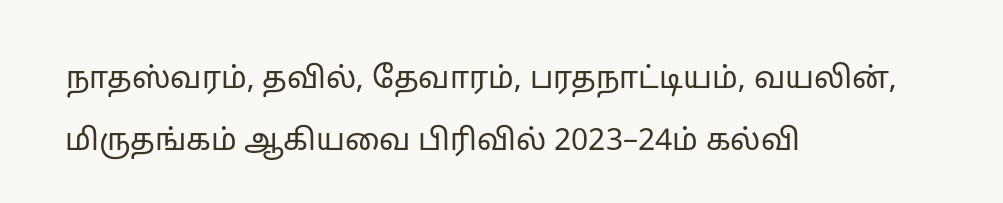நாதஸ்வரம், தவில், தேவாரம், பரதநாட்டியம், வயலின், மிருதங்கம் ஆகியவை பிரிவில் 2023–24ம் கல்வி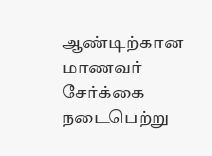ஆண்டிற்கான மாணவர் சேர்க்கை நடைபெற்று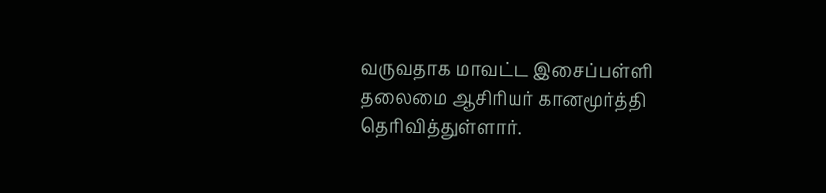வருவதாக மாவட்ட இசைப்பள்ளி தலைமை ஆசிரியர் கானமூர்த்தி தெரிவித்துள்ளார்.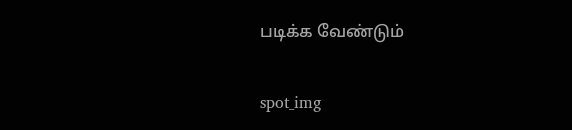படிக்க வேண்டும்

spot_img